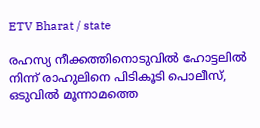ETV Bharat / state

രഹസ്യ നീക്കത്തിനൊടുവില്‍ ഹോട്ടലില്‍ നിന്ന് രാഹുലിനെ പിടികൂടി പൊലീസ്, ഒടുവില്‍ മൂന്നാമത്തെ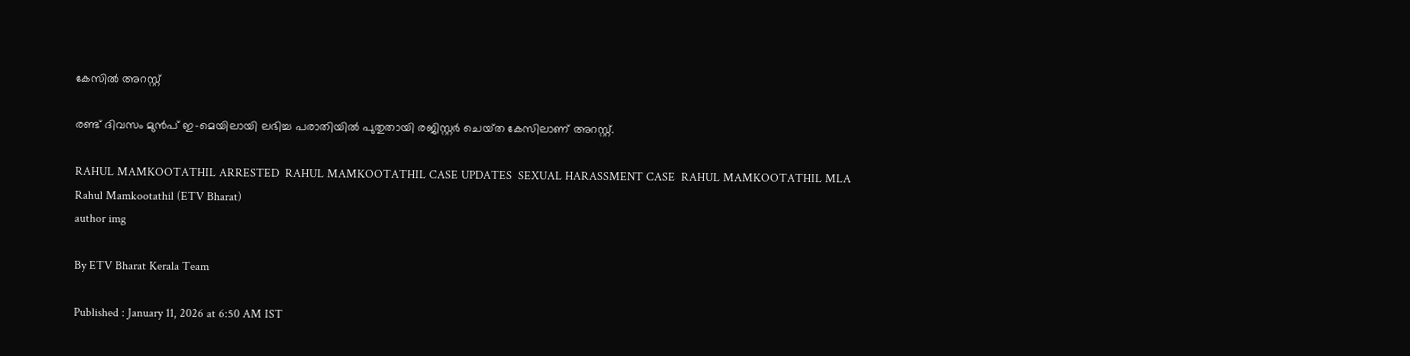കേസില്‍ അറസ്റ്റ്

രണ്ട് ദിവസം മുൻപ് ഇ-മെയിലായി ലഭിച്ച പരാതിയിൽ പുതുതായി രജിസ്റ്റർ ചെയ്‌ത കേസിലാണ്‌ അറസ്റ്റ്.

RAHUL MAMKOOTATHIL ARRESTED  RAHUL MAMKOOTATHIL CASE UPDATES  SEXUAL HARASSMENT CASE  RAHUL MAMKOOTATHIL MLA
Rahul Mamkootathil (ETV Bharat)
author img

By ETV Bharat Kerala Team

Published : January 11, 2026 at 6:50 AM IST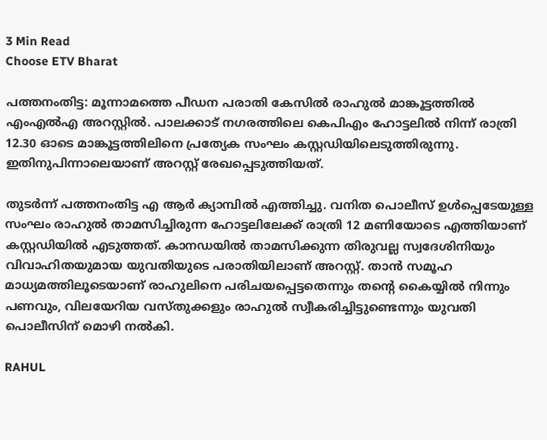3 Min Read
Choose ETV Bharat

പത്തനംതിട്ട: മൂന്നാമത്തെ പീഡന പരാതി കേസില്‍ രാഹുൽ മാങ്കൂട്ടത്തിൽ എംഎൽഎ അറസ്റ്റില്‍. പാലക്കാട് നഗരത്തിലെ കെപിഎം ഹോട്ടലിൽ നിന്ന് രാത്രി 12.30 ഓടെ മാങ്കൂട്ടത്തിലിനെ പ്രത്യേക സംഘം കസ്റ്റഡിയിലെടുത്തിരുന്നു. ഇതിനുപിന്നാലെയാണ് അറസ്റ്റ് രേഖപ്പെടുത്തിയത്.

തുടർന്ന് പത്തനംതിട്ട എ ആർ ക്യാമ്പിൽ എത്തിച്ചു. വനിത പൊലീസ് ഉള്‍പ്പെടേയുള്ള സംഘം രാഹുല്‍ താമസിച്ചിരുന്ന ഹോട്ടലിലേക്ക് രാത്രി 12 മണിയോടെ എത്തിയാണ് കസ്റ്റഡിയിൽ എടുത്തത്. കാനഡയിൽ താമസിക്കുന്ന തിരുവല്ല സ്വദേശിനിയും വിവാഹിതയുമായ യുവതിയുടെ പരാതിയിലാണ് അറസ്റ്റ്. താൻ സമൂഹ മാധ്യമത്തിലൂടെയാണ് രാഹുലിനെ പരിചയപ്പെട്ടതെന്നും തൻ്റെ കൈയ്യിൽ നിന്നും പണവും, വിലയേറിയ വസ്‌തുക്കളും രാഹുൽ സ്വീകരിച്ചിട്ടുണ്ടെന്നും യുവതി പൊലീസിന് മൊഴി നൽകി.

RAHUL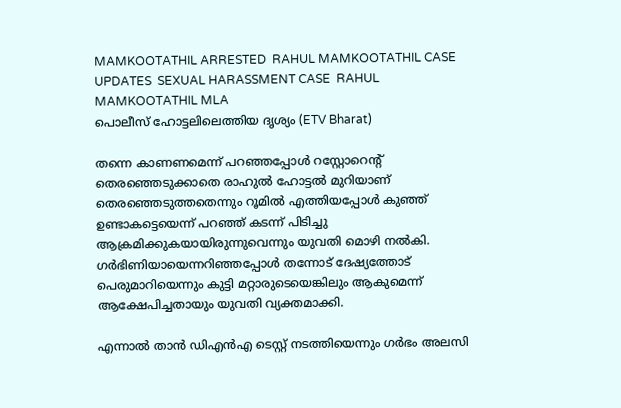MAMKOOTATHIL ARRESTED  RAHUL MAMKOOTATHIL CASE UPDATES  SEXUAL HARASSMENT CASE  RAHUL MAMKOOTATHIL MLA
പൊലീസ് ഹോട്ടലിലെത്തിയ ദൃശ്യം (ETV Bharat)

തന്നെ കാണണമെന്ന് പറഞ്ഞപ്പോൾ റസ്റ്റോറെൻ്റ് തെരഞ്ഞെടുക്കാതെ രാഹുൽ ഹോട്ടൽ മുറിയാണ് തെരഞ്ഞെടുത്തതെന്നും റൂമിൽ എത്തിയപ്പോൾ കുഞ്ഞ് ഉണ്ടാകട്ടെയെന്ന് പറഞ്ഞ് കടന്ന് പിടിച്ചു ആക്രമിക്കുകയായിരുന്നുവെന്നും യുവതി മൊഴി നല്‍കി. ഗർഭിണിയായെന്നറിഞ്ഞപ്പോൾ തന്നോട് ദേഷ്യത്തോട് പെരുമാറിയെന്നും കുട്ടി മറ്റാരുടെയെങ്കിലും ആകുമെന്ന് ആക്ഷേപിച്ചതായും യുവതി വ്യക്തമാക്കി.

എന്നാൽ താൻ ഡിഎൻഎ ടെസ്റ്റ് നടത്തിയെന്നും ഗർഭം അലസി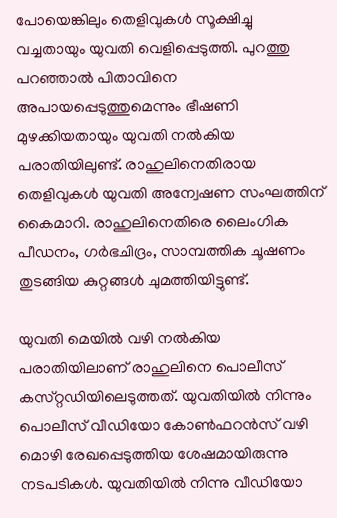പോയെങ്കിലും തെളിവുകൾ സൂക്ഷിച്ചു വച്ചതായും യുവതി വെളിപ്പെടുത്തി. പുറത്തു പറഞ്ഞാൽ പിതാവിനെ അപായപ്പെടുത്തുമെന്നും ഭീഷണി മുഴക്കിയതായും യുവതി നൽകിയ പരാതിയിലുണ്ട്. രാഹുലിനെതിരായ തെളിവുകള്‍ യുവതി അന്വേഷണ സംഘത്തിന് കൈമാറി. രാഹുലിനെതിരെ ലൈംഗിക പീഡനം, ഗർഭചിദ്രം, സാമ്പത്തിക ചൂഷണം തുടങ്ങിയ കുറ്റങ്ങൾ ചുമത്തിയിട്ടുണ്ട്.

യുവതി മെയിൽ വഴി നൽകിയ പരാതിയിലാണ് രാഹുലിനെ പൊലീസ് കസ്‌റ്റഡിയിലെടുത്തത്. യുവതിയിൽ നിന്നും പൊലീസ് വീഡിയോ കോൺഫറൻസ് വഴി മൊഴി രേഖപ്പെടുത്തിയ ശേഷമായിരുന്നു നടപടികൾ. യുവതിയിൽ നിന്നു വീഡിയോ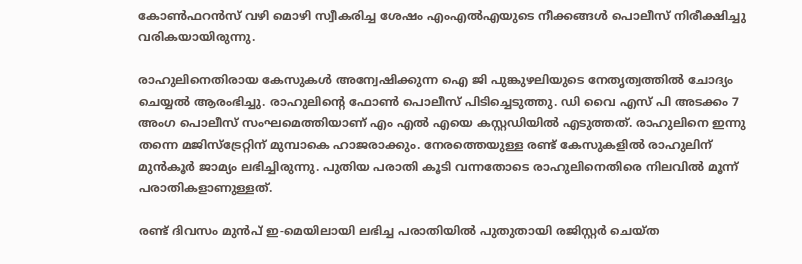കോൺഫറൻസ് വഴി മൊഴി സ്വീകരിച്ച ശേഷം എംഎൽഎയുടെ നീക്കങ്ങൾ പൊലീസ് നിരീക്ഷിച്ചു വരികയായിരുന്നു.

രാഹുലിനെതിരായ കേസുകൾ അന്വേഷിക്കുന്ന ഐ ജി പുങ്കുഴലിയുടെ നേതൃത്വത്തിൽ ചോദ്യം ചെയ്യൽ ആരംഭിച്ചു. രാഹുലിൻ്റെ ഫോൺ പൊലീസ് പിടിച്ചെടുത്തു. ഡി വൈ എസ് പി അടക്കം 7 അംഗ പൊലീസ് സംഘമെത്തിയാണ് എം എൽ എയെ കസ്റ്റഡിയിൽ എടുത്തത്. രാഹുലിനെ ഇന്നു തന്നെ മജിസ്ട്രേറ്റിന് മുമ്പാകെ ഹാജരാക്കും. നേരത്തെയുള്ള രണ്ട് കേസുകളില്‍ രാഹുലിന് മുന്‍കൂർ ജാമ്യം ലഭിച്ചിരുന്നു. പുതിയ പരാതി കൂടി വന്നതോടെ രാഹുലിനെതിരെ നിലവിൽ മൂന്ന് പരാതികളാണുള്ളത്.

രണ്ട് ദിവസം മുൻപ് ഇ-മെയിലായി ലഭിച്ച പരാതിയിൽ പുതുതായി രജിസ്റ്റർ ചെയ്‌ത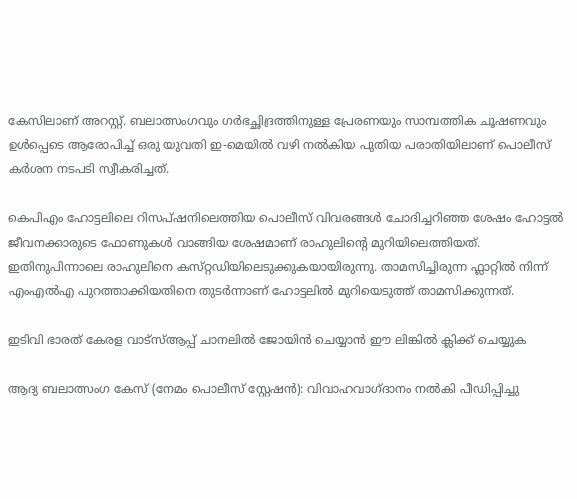കേസിലാണ്‌ അറസ്റ്റ്. ബലാത്സംഗവും ഗർഭച്ഛിദ്രത്തിനുള്ള പ്രേരണയും സാമ്പത്തിക ചൂഷണവും ഉള്‍പ്പെടെ ആരോപിച്ച് ഒരു യുവതി ഇ-മെയില്‍ വഴി നൽകിയ പുതിയ പരാതിയിലാണ് പൊലീസ് കര്‍ശന നടപടി സ്വീകരിച്ചത്.

കെപിഎം ഹോട്ടലിലെ റിസപ്ഷനിലെത്തിയ പൊലീസ് വിവരങ്ങൾ ചോദിച്ചറിഞ്ഞ ശേഷം ഹോട്ടൽ ജീവനക്കാരുടെ ഫോണുകൾ വാങ്ങിയ ശേഷമാണ് രാഹുലിൻ്റെ മുറിയിലെത്തിയത്‌. ഇതിനുപിന്നാലെ രാഹുലിനെ കസ്‌റ്റഡിയിലെടുക്കുകയായിരുന്നു. താമസിച്ചിരുന്ന ഫ്ലാറ്റിൽ നിന്ന്‌ എംഎൽഎ പുറത്താക്കിയതിനെ തുടർന്നാണ്‌ ഹോട്ടലിൽ മുറിയെടുത്ത്‌ താമസിക്കുന്നത്‌.

ഇടിവി ഭാരത് കേരള വാട്‌സ്‌ആപ്പ് ചാനലില്‍ ജോയിന്‍ ചെയ്യാന്‍ ഈ ലിങ്കില്‍ ക്ലിക്ക് ചെയ്യുക

ആദ്യ ബലാത്സംഗ കേസ് (നേമം പൊലീസ് സ്റ്റേഷൻ): വിവാഹവാഗ്ദാനം നൽകി പീഡിപ്പിച്ചു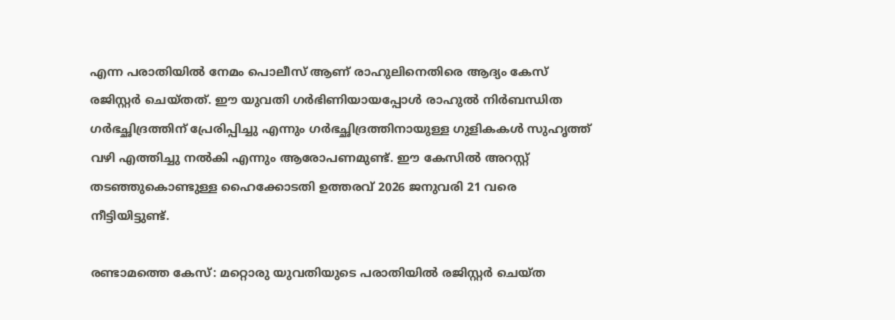എന്ന പരാതിയിൽ നേമം പൊലീസ് ആണ് രാഹുലിനെതിരെ ആദ്യം കേസ് രജിസ്റ്റർ ചെയ്‌തത്. ഈ യുവതി ഗർഭിണിയായപ്പോൾ രാഹുൽ നിർബന്ധിത ഗർഭച്ഛിദ്രത്തിന് പ്രേരിപ്പിച്ചു എന്നും ഗർഭച്ഛിദ്രത്തിനായുള്ള ഗുളികകൾ സുഹൃത്ത് വഴി എത്തിച്ചു നൽകി എന്നും ആരോപണമുണ്ട്. ഈ കേസിൽ അറസ്റ്റ് തടഞ്ഞുകൊണ്ടുള്ള ഹൈക്കോടതി ഉത്തരവ് 2026 ജനുവരി 21 വരെ നീട്ടിയിട്ടുണ്ട്.

രണ്ടാമത്തെ കേസ്: മറ്റൊരു യുവതിയുടെ പരാതിയിൽ രജിസ്റ്റർ ചെയ്‌ത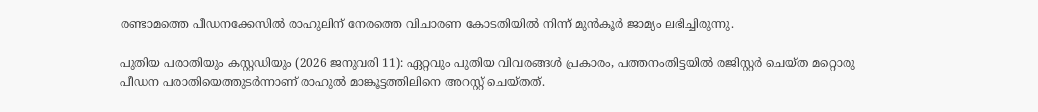രണ്ടാമത്തെ പീഡനക്കേസിൽ രാഹുലിന് നേരത്തെ വിചാരണ കോടതിയിൽ നിന്ന് മുൻകൂർ ജാമ്യം ലഭിച്ചിരുന്നു.

പുതിയ പരാതിയും കസ്റ്റഡിയും (2026 ജനുവരി 11): ഏറ്റവും പുതിയ വിവരങ്ങൾ പ്രകാരം, പത്തനംതിട്ടയിൽ രജിസ്റ്റർ ചെയ്‌ത മറ്റൊരു പീഡന പരാതിയെത്തുടർന്നാണ് രാഹുൽ മാങ്കൂട്ടത്തിലിനെ അറസ്റ്റ് ചെയ്‌തത്.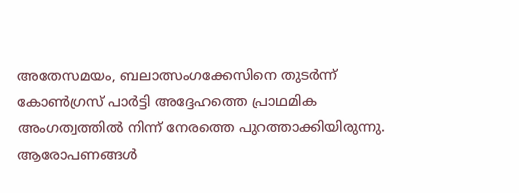അതേസമയം, ബലാത്സംഗക്കേസിനെ തുടര്‍ന്ന് കോൺഗ്രസ് പാർട്ടി അദ്ദേഹത്തെ പ്രാഥമിക അംഗത്വത്തിൽ നിന്ന് നേരത്തെ പുറത്താക്കിയിരുന്നു. ആരോപണങ്ങൾ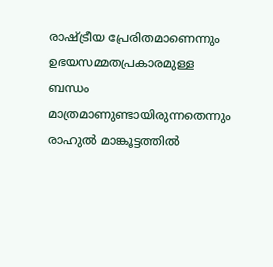രാഷ്ട്രീയ പ്രേരിതമാണെന്നും ഉഭയസമ്മതപ്രകാരമുള്ള ബന്ധം മാത്രമാണുണ്ടായിരുന്നതെന്നും രാഹുൽ മാങ്കൂട്ടത്തിൽ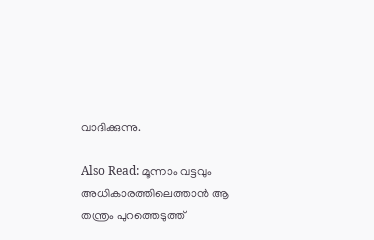വാദിക്കുന്നു.

Also Read: മൂന്നാം വട്ടവും അധികാരത്തിലെത്താൻ ആ തന്ത്രം പുറത്തെടുത്ത്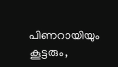പിണറായിയും കൂട്ടരും,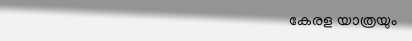കേരള യാത്രയും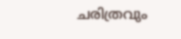ചരിത്രവും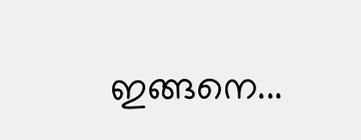ഇങ്ങനെ...